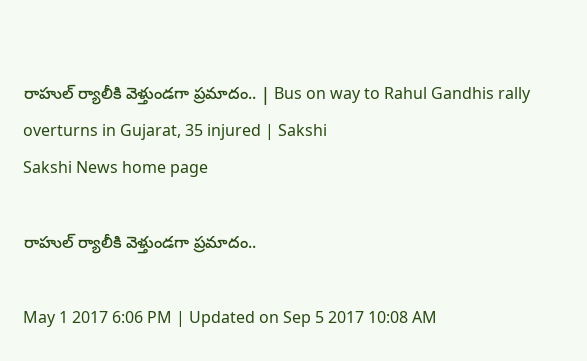రాహుల్ ర్యాలీకి వెళ్తుండగా ప్రమాదం.. | Bus on way to Rahul Gandhis rally overturns in Gujarat, 35 injured | Sakshi
Sakshi News home page

రాహుల్ ర్యాలీకి వెళ్తుండగా ప్రమాదం..

May 1 2017 6:06 PM | Updated on Sep 5 2017 10:08 AM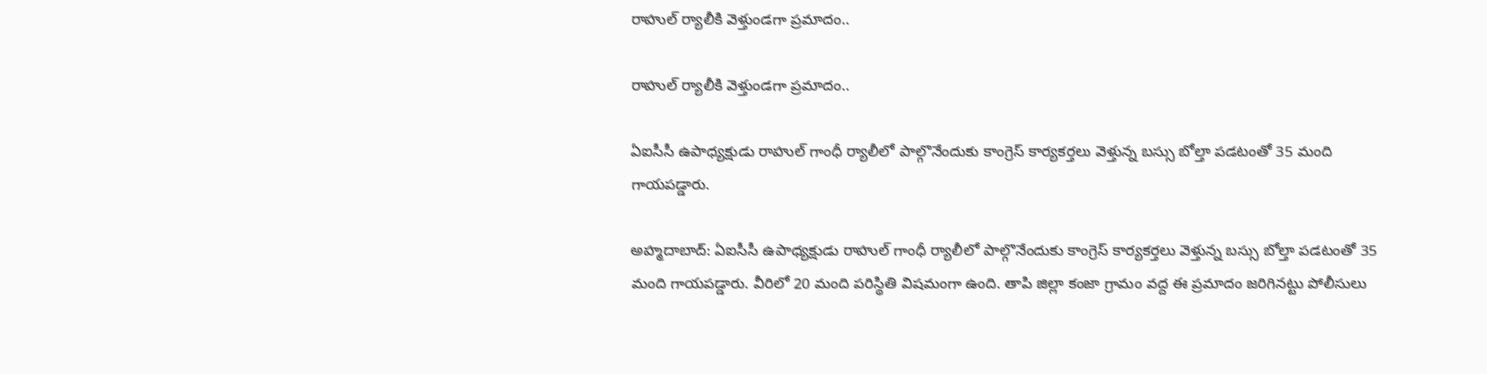రాహుల్ ర్యాలీకి వెళ్తుండగా ప్రమాదం..

రాహుల్ ర్యాలీకి వెళ్తుండగా ప్రమాదం..

ఏఐసీసీ ఉపాధ్యక్షుడు రాహుల్‌ గాంధీ ర్యాలీలో పాల్గొనేందుకు కాంగ్రెస్‌ కార్యకర్తలు వెళ్తున్న బస్సు బోల్తా పడటంతో 35 మంది గాయపడ్డారు.

అహ్మదాబాద్‌: ఏఐసీసీ ఉపాధ్యక్షుడు రాహుల్‌ గాంధీ ర్యాలీలో పాల్గొనేందుకు కాంగ్రెస్‌ కార్యకర్తలు వెళ్తున్న బస్సు బోల్తా పడటంతో 35 మంది గాయపడ్డారు. వీరిలో 20 మంది పరిస్థితి విషమంగా ఉంది. తాపి జిల్లా కంజా గ్రామం వద్ద ఈ ప్రమాదం జరిగినట్టు పోలీసులు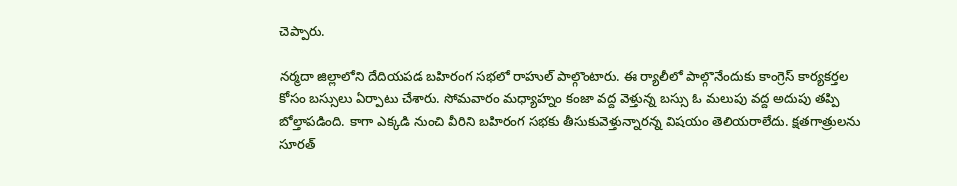చెప్పారు.

నర్మదా జిల్లాలోని దేదియపడ బహిరంగ సభలో రాహుల్ పాల్గొంటారు. ఈ ర్యాలీలో పాల్గొనేందుకు కాంగ్రెస్‌ కార్యకర్తల కోసం బస్సులు ఏర్పాటు చేశారు. సోమవారం మధ్యాహ్నం కంజా వద్ద వెళ్తున్న బస్సు ఓ మలుపు వద్ద అదుపు తప్పి బోల్తాపడింది. కాగా ఎక్కడి నుంచి వీరిని బహిరంగ సభకు తీసుకువెళ్తున్నారన్న విషయం తెలియరాలేదు. క్షతగాత్రులను సూరత్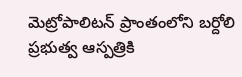మెట్రోపాలిటన్ ప్రాంతంలోని బర్దోలి ప్రభుత్వ ఆస్పత్రికి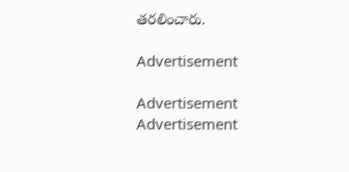తరలించారు.

Advertisement

Advertisement
Advertisement